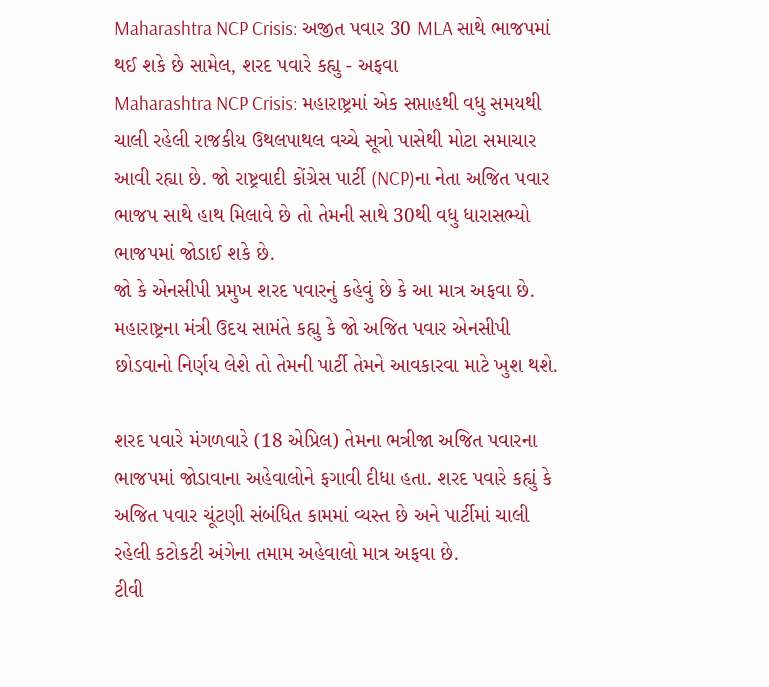Maharashtra NCP Crisis: અજીત પવાર 30 MLA સાથે ભાજપમાં થઈ શકે છે સામેલ, શરદ પવારે કહ્યુ - અફવા
Maharashtra NCP Crisis: મહારાષ્ટ્રમાં એક સપ્તાહથી વધુ સમયથી ચાલી રહેલી રાજકીય ઉથલપાથલ વચ્ચે સૂત્રો પાસેથી મોટા સમાચાર આવી રહ્યા છે. જો રાષ્ટ્રવાદી કોંગ્રેસ પાર્ટી (NCP)ના નેતા અજિત પવાર ભાજપ સાથે હાથ મિલાવે છે તો તેમની સાથે 30થી વધુ ધારાસભ્યો ભાજપમાં જોડાઈ શકે છે.
જો કે એનસીપી પ્રમુખ શરદ પવારનું કહેવું છે કે આ માત્ર અફવા છે. મહારાષ્ટ્રના મંત્રી ઉદય સામંતે કહ્યુ કે જો અજિત પવાર એનસીપી છોડવાનો નિર્ણય લેશે તો તેમની પાર્ટી તેમને આવકારવા માટે ખુશ થશે.

શરદ પવારે મંગળવારે (18 એપ્રિલ) તેમના ભત્રીજા અજિત પવારના ભાજપમાં જોડાવાના અહેવાલોને ફગાવી દીધા હતા. શરદ પવારે કહ્યું કે અજિત પવાર ચૂંટણી સંબંધિત કામમાં વ્યસ્ત છે અને પાર્ટીમાં ચાલી રહેલી કટોકટી અંગેના તમામ અહેવાલો માત્ર અફવા છે.
ટીવી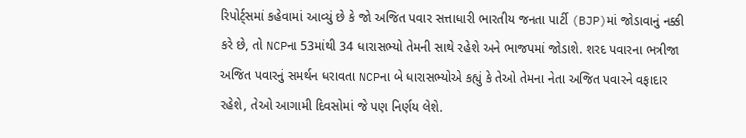રિપોર્ટ્સમાં કહેવામાં આવ્યું છે કે જો અજિત પવાર સત્તાધારી ભારતીય જનતા પાર્ટી (BJP)માં જોડાવાનું નક્કી કરે છે, તો NCPના 53માંથી 34 ધારાસભ્યો તેમની સાથે રહેશે અને ભાજપમાં જોડાશે. શરદ પવારના ભત્રીજા અજિત પવારનું સમર્થન ધરાવતા NCPના બે ધારાસભ્યોએ કહ્યું કે તેઓ તેમના નેતા અજિત પવારને વફાદાર રહેશે, તેઓ આગામી દિવસોમાં જે પણ નિર્ણય લેશે.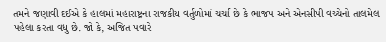તમને જણાવી દઈએ કે હાલમાં મહારાષ્ટ્રના રાજકીય વર્તુળોમાં ચર્ચા છે કે ભાજપ અને એનસીપી વચ્ચેનો તાલમેલ પહેલા કરતા વધુ છે. જો કે, અજિત પવારે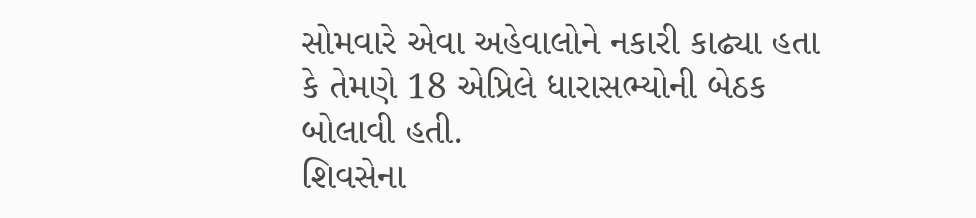સોમવારે એવા અહેવાલોને નકારી કાઢ્યા હતા કે તેમણે 18 એપ્રિલે ધારાસભ્યોની બેઠક બોલાવી હતી.
શિવસેના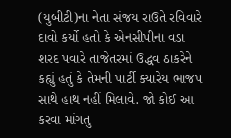(યુબીટી)ના નેતા સંજય રાઉતે રવિવારે દાવો કર્યો હતો કે એનસીપીના વડા શરદ પવારે તાજેતરમાં ઉદ્ધવ ઠાકરેને કહ્યું હતું કે તેમની પાર્ટી ક્યારેય ભાજપ સાથે હાથ નહીં મિલાવે. જો કોઈ આ કરવા માંગતુ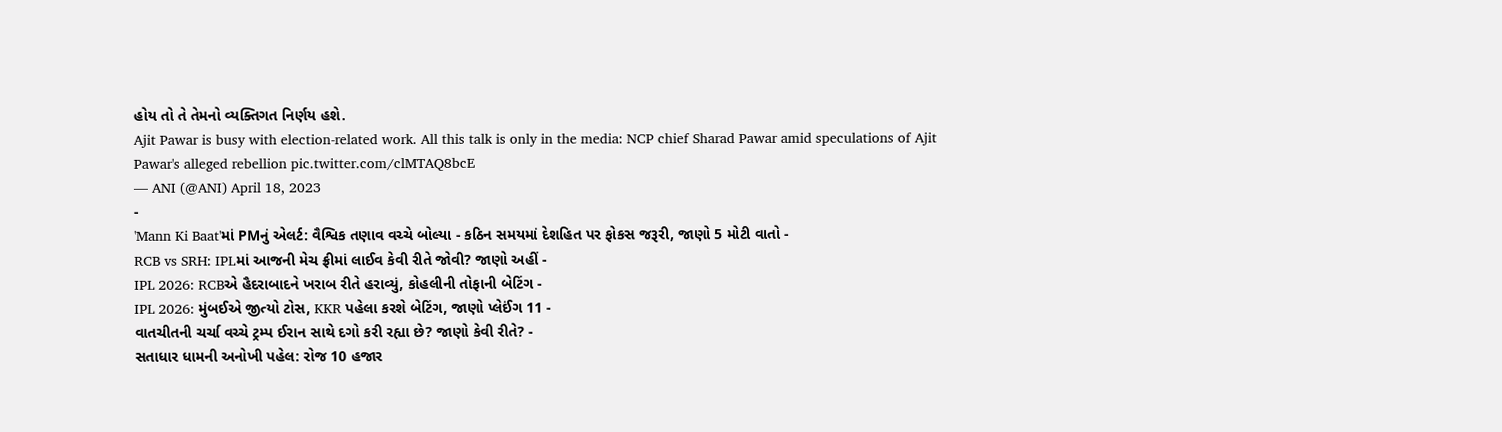હોય તો તે તેમનો વ્યક્તિગત નિર્ણય હશે.
Ajit Pawar is busy with election-related work. All this talk is only in the media: NCP chief Sharad Pawar amid speculations of Ajit Pawar's alleged rebellion pic.twitter.com/clMTAQ8bcE
— ANI (@ANI) April 18, 2023
-
'Mann Ki Baat'માં PMનું એલર્ટ: વૈશ્વિક તણાવ વચ્ચે બોલ્યા - કઠિન સમયમાં દેશહિત પર ફોકસ જરૂરી, જાણો 5 મોટી વાતો -
RCB vs SRH: IPLમાં આજની મેચ ફ્રીમાં લાઈવ કેવી રીતે જોવી? જાણો અહીં -
IPL 2026: RCBએ હૈદરાબાદને ખરાબ રીતે હરાવ્યું, કોહલીની તોફાની બેટિંગ -
IPL 2026: મુંબઈએ જીત્યો ટોસ, KKR પહેલા કરશે બેટિંગ, જાણો પ્લેઈંગ 11 -
વાતચીતની ચર્ચા વચ્ચે ટ્રમ્પ ઈરાન સાથે દગો કરી રહ્યા છે? જાણો કેવી રીતે? -
સતાધાર ધામની અનોખી પહેલ: રોજ 10 હજાર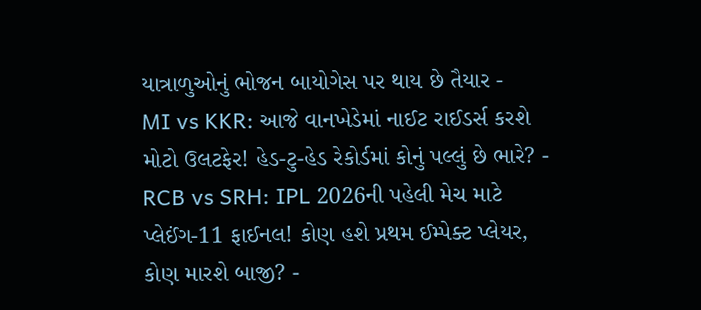યાત્રાળુઓનું ભોજન બાયોગેસ પર થાય છે તૈયાર -
MI vs KKR: આજે વાનખેડેમાં નાઈટ રાઈડર્સ કરશે મોટો ઉલટફેર! હેડ-ટુ-હેડ રેકોર્ડમાં કોનું પલ્લું છે ભારે? -
RCB vs SRH: IPL 2026ની પહેલી મેચ માટે પ્લેઈંગ-11 ફાઈનલ! કોણ હશે પ્રથમ ઈમ્પેક્ટ પ્લેયર, કોણ મારશે બાજી? -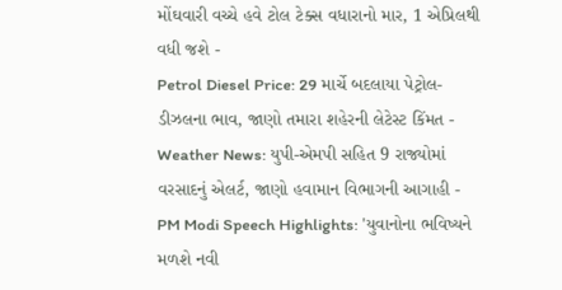મોંઘવારી વચ્ચે હવે ટોલ ટેક્સ વધારાનો માર, 1 એપ્રિલથી વધી જશે -
Petrol Diesel Price: 29 માર્ચે બદલાયા પેટ્રોલ-ડીઝલના ભાવ, જાણો તમારા શહેરની લેટેસ્ટ કિંમત -
Weather News: યુપી-એમપી સહિત 9 રાજ્યોમાં વરસાદનું એલર્ટ, જાણો હવામાન વિભાગની આગાહી -
PM Modi Speech Highlights: 'યુવાનોના ભવિષ્યને મળશે નવી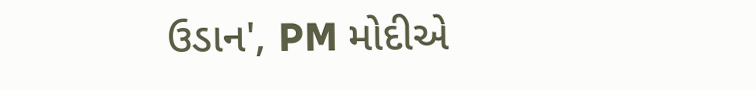ઉડાન', PM મોદીએ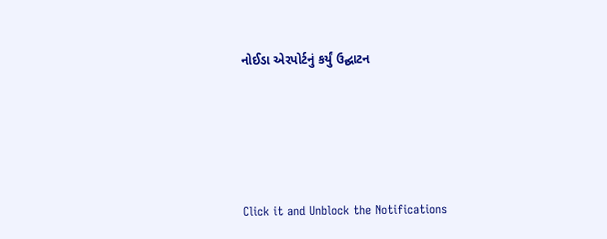નોઈડા એરપોર્ટનું કર્યું ઉદ્ઘાટન






Click it and Unblock the Notifications